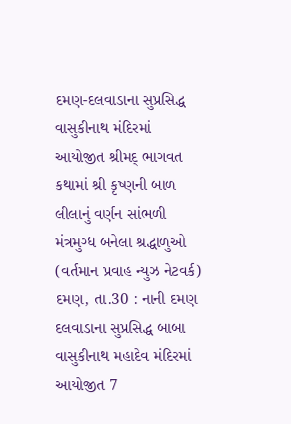દમણ-દલવાડાના સુપ્રસિદ્ધ વાસુકીનાથ મંદિરમાં આયોજીત શ્રીમદ્ ભાગવત કથામાં શ્રી કૃષ્ણની બાળ લીલાનું વર્ણન સાંભળી મંત્રમુગ્ધ બનેલા શ્રદ્ધાળુઓ
(વર્તમાન પ્રવાહ ન્યુઝ નેટવર્ક) દમણ, તા.30 : નાની દમણ દલવાડાના સુપ્રસિદ્ધ બાબા વાસુકીનાથ મહાદેવ મંદિરમાં આયોજીત 7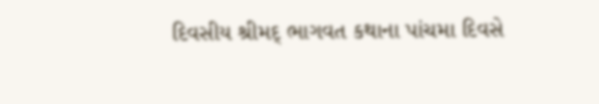દિવસીય શ્રીમદ્ ભાગવત કથાના પાંચમા દિવસે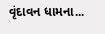વૃંદાવન ધામના...